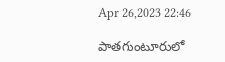Apr 26,2023 22:46

పాతగుంటూరులో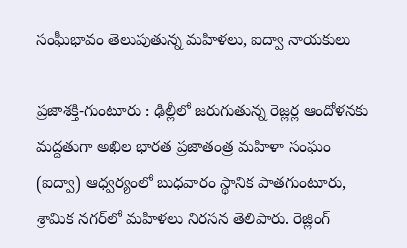సంఘీభావం తెలుపుతున్న మహిళలు, ఐద్వా నాయకులు

ప్రజాశక్తి-గుంటూరు : ఢిల్లీలో జరుగుతున్న రెజ్లర్ల ఆందోళనకు మద్దతుగా అఖిల భారత ప్రజాతంత్ర మహిళా సంఘం (ఐద్వా) ఆధ్వర్యంలో బుధవారం స్థానిక పాతగుంటూరు, శ్రామిక నగర్‌లో మహిళలు నిరసన తెలిపారు. రెజ్లింగ్‌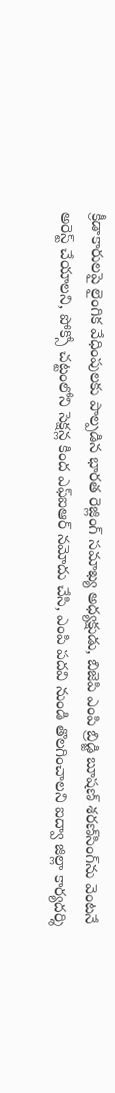క్రీడాకారులపై లైంగిక వేధింపులకు పాల్పడిన భారత రెజ్లింగ్‌ సమాఖ్య అధ్యక్షుడు, బిజెపి ఎంపి బ్రిడ్జి బూషణ్‌ శరణ్‌సింగ్‌ను వెంటనే అరెస్ట్‌ చేయాలని, పోక్సో చట్టంలోని సెక్షన్ల కింద ఎఫ్‌ఐఆర్‌ నమోదు చేసి, ఎంపి పదవి నుండి తొలగించాలని ఐద్వా జిల్లా కార్యదర్శి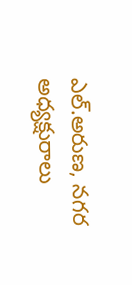ఎల్‌.అరుణ, నగర అధ్యక్షురాలు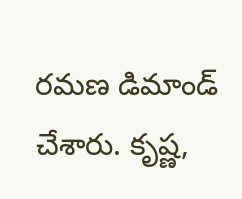రమణ డిమాండ్‌ చేశారు. కృష్ణ,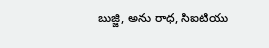బుజ్జి, అను రాధ, సిఐటియు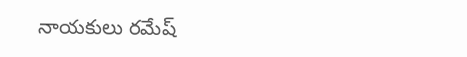నాయకులు రమేష్‌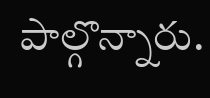పాల్గొన్నారు.